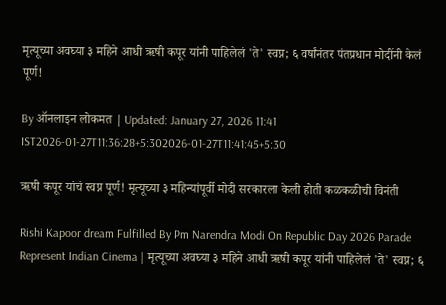मृत्यूच्या अवघ्या ३ महिने आधी ऋषी कपूर यांनी पाहिलेलं 'ते' स्वप्न; ६ वर्षांनंतर पंतप्रधान मोदींनी केलं पूर्ण!

By ऑनलाइन लोकमत | Updated: January 27, 2026 11:41 IST2026-01-27T11:36:28+5:302026-01-27T11:41:45+5:30

ऋषी कपूर यांचं स्वप्न पूर्ण! मृत्यूच्या ३ महिन्यांपूर्वी मोदी सरकारला केली होती कळकळीची विनंती

Rishi Kapoor dream Fulfilled By Pm Narendra Modi On Republic Day 2026 Parade Represent Indian Cinema | मृत्यूच्या अवघ्या ३ महिने आधी ऋषी कपूर यांनी पाहिलेलं 'ते' स्वप्न; ६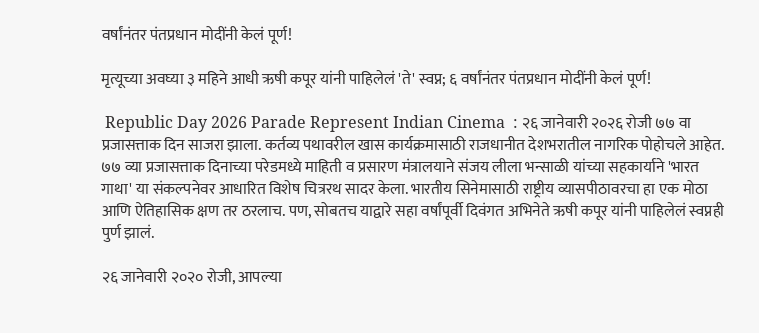वर्षांनंतर पंतप्रधान मोदींनी केलं पूर्ण!

मृत्यूच्या अवघ्या ३ महिने आधी ऋषी कपूर यांनी पाहिलेलं 'ते' स्वप्न; ६ वर्षांनंतर पंतप्रधान मोदींनी केलं पूर्ण!

 Republic Day 2026 Parade Represent Indian Cinema  : २६ जानेवारी २०२६ रोजी ७७ वा प्रजासत्ताक दिन साजरा झाला. कर्तव्य पथावरील खास कार्यक्रमासाठी राजधानीत देशभरातील नागरिक पोहोचले आहेत. ७७ व्या प्रजासत्ताक दिनाच्या परेडमध्ये माहिती व प्रसारण मंत्रालयाने संजय लीला भन्साळी यांच्या सहकार्याने 'भारत गाथा' या संकल्पनेवर आधारित विशेष चित्ररथ सादर केला. भारतीय सिनेमासाठी राष्ट्रीय व्यासपीठावरचा हा एक मोठा आणि ऐतिहासिक क्षण तर ठरलाच. पण, सोबतच याद्वारे सहा वर्षांपूर्वी दिवंगत अभिनेते ऋषी कपूर यांनी पाहिलेलं स्वप्नही पुर्ण झालं.

२६ जानेवारी २०२० रोजी, आपल्या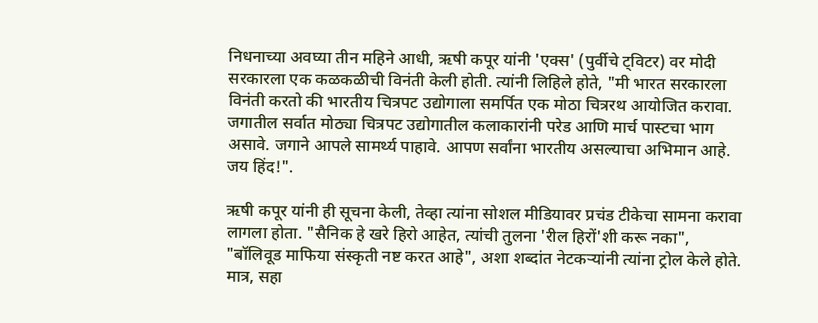निधनाच्या अवघ्या तीन महिने आधी, ऋषी कपूर यांनी 'एक्स' (पुर्वीचे ट्विटर) वर मोदी सरकारला एक कळकळीची विनंती केली होती. त्यांनी लिहिले होते, "मी भारत सरकारला विनंती करतो की भारतीय चित्रपट उद्योगाला समर्पित एक मोठा चित्ररथ आयोजित करावा. जगातील सर्वात मोठ्या चित्रपट उद्योगातील कलाकारांनी परेड आणि मार्च पास्टचा भाग असावे. जगाने आपले सामर्थ्य पाहावे. आपण सर्वांना भारतीय असल्याचा अभिमान आहे. जय हिंद!".

ऋषी कपूर यांनी ही सूचना केली, तेव्हा त्यांना सोशल मीडियावर प्रचंड टीकेचा सामना करावा लागला होता. "सैनिक हे खरे हिरो आहेत, त्यांची तुलना 'रील हिरों'शी करू नका", "बॉलिवूड माफिया संस्कृती नष्ट करत आहे", अशा शब्दांत नेटकऱ्यांनी त्यांना ट्रोल केले होते. मात्र, सहा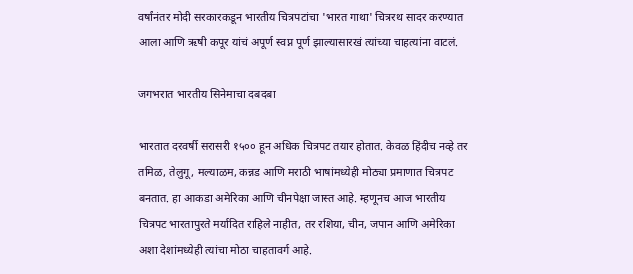वर्षांनंतर मोदी सरकारकडून भारतीय चित्रपटांचा 'भारत गाथा' चित्ररथ सादर करण्यात आला आणि ऋषी कपूर यांचं अपूर्ण स्वप्न पूर्ण झाल्यासारखं त्यांच्या चाहत्यांना वाटलं.

जगभरात भारतीय सिनेमाचा दबदबा

भारतात दरवर्षी सरासरी १५०० हून अधिक चित्रपट तयार होतात. केवळ हिंदीच नव्हे तर तमिळ, तेलुगू, मल्याळम, कन्नड आणि मराठी भाषांमध्येही मोठ्या प्रमाणात चित्रपट बनतात. हा आकडा अमेरिका आणि चीनपेक्षा जास्त आहे. म्हणूनच आज भारतीय चित्रपट भारतापुरते मर्यादित राहिले नाहीत, तर रशिया, चीन, जपान आणि अमेरिका अशा देशांमध्येही त्यांचा मोठा चाहतावर्ग आहे.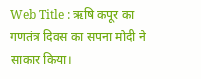Web Title : ऋषि कपूर का गणतंत्र दिवस का सपना मोदी ने साकार किया।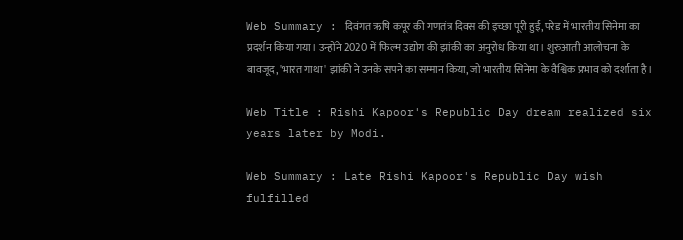Web Summary : दिवंगत ऋषि कपूर की गणतंत्र दिवस की इच्छा पूरी हुई, परेड में भारतीय सिनेमा का प्रदर्शन किया गया। उन्होंने 2020 में फिल्म उद्योग की झांकी का अनुरोध किया था। शुरुआती आलोचना के बावजूद, 'भारत गाथा' झांकी ने उनके सपने का सम्मान किया, जो भारतीय सिनेमा के वैश्विक प्रभाव को दर्शाता है।

Web Title : Rishi Kapoor's Republic Day dream realized six years later by Modi.

Web Summary : Late Rishi Kapoor's Republic Day wish fulfilled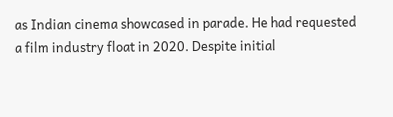as Indian cinema showcased in parade. He had requested a film industry float in 2020. Despite initial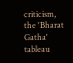criticism, the 'Bharat Gatha' tableau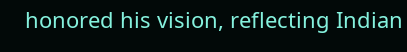honored his vision, reflecting Indian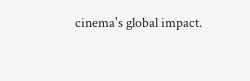cinema's global impact.